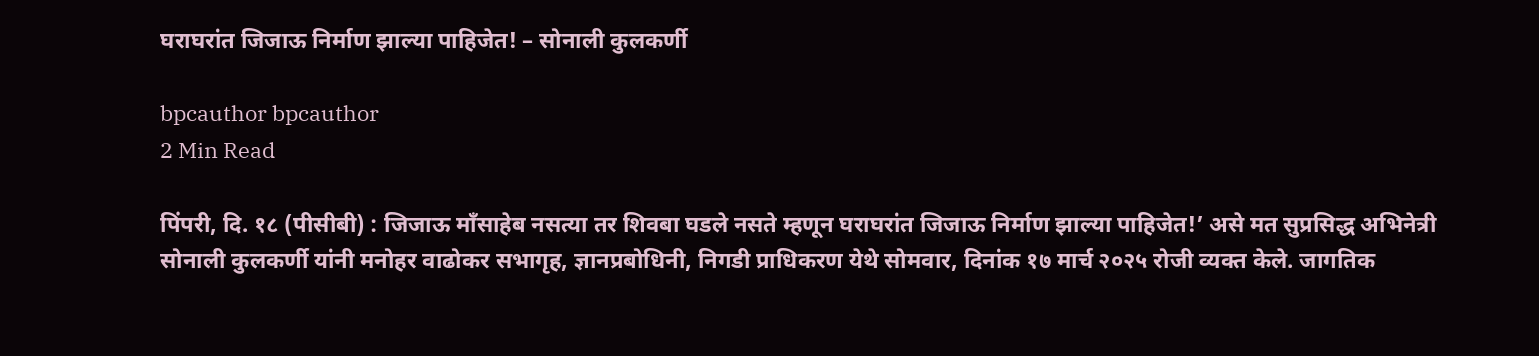घराघरांत जिजाऊ निर्माण झाल्या पाहिजेत! – सोनाली कुलकर्णी

bpcauthor bpcauthor
2 Min Read

पिंपरी, दि. १८ (पीसीबी) : जिजाऊ माँसाहेब नसत्या तर शिवबा घडले नसते म्हणून घराघरांत जिजाऊ निर्माण झाल्या पाहिजेत!’ असे मत सुप्रसिद्ध अभिनेत्री सोनाली कुलकर्णी यांनी मनोहर वाढोकर सभागृह, ज्ञानप्रबोधिनी, निगडी प्राधिकरण येथे सोमवार, दिनांक १७ मार्च २०२५ रोजी व्यक्त केले. जागतिक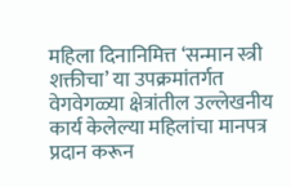महिला दिनानिमित्त ‘सन्मान स्त्री शक्तीचा’ या उपक्रमांतर्गत वेगवेगळ्या क्षेत्रांतील उल्लेखनीय कार्य केलेल्या महिलांचा मानपत्र प्रदान करून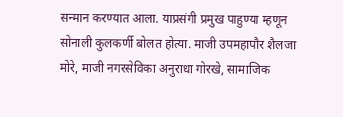सन्मान करण्यात आला. याप्रसंगी प्रमुख पाहुण्या म्हणून सोनाली कुलकर्णी बोलत होत्या. माजी उपमहापौर शैलजा मोरे, माजी नगरसेविका अनुराधा गोरखे, सामाजिक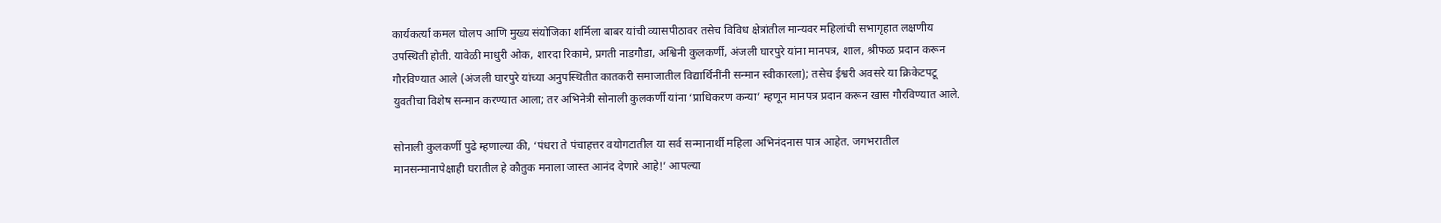कार्यकर्त्या कमल घोलप आणि मुख्य संयोजिका शर्मिला बाबर यांची व्यासपीठावर तसेच विविध क्षेत्रांतील मान्यवर महिलांची सभागृहात लक्षणीय उपस्थिती होती. यावेळी माधुरी ओक, शारदा रिकामे, प्रगती नाडगौडा, अश्विनी कुलकर्णी, अंजली घारपुरे यांना मानपत्र, शाल, श्रीफळ प्रदान करून गौरविण्यात आले (अंजली घारपुरे यांच्या अनुपस्थितीत कातकरी समाजातील विद्यार्थिनींनी सन्मान स्वीकारला); तसेच ईश्वरी अवसरे या क्रिकेटपटू युवतीचा विशेष सन्मान करण्यात आला; तर अभिनेत्री सोनाली कुलकर्णी यांना ‘प्राधिकरण कन्या’ म्हणून मानपत्र प्रदान करून खास गौरविण्यात आले.

सोनाली कुलकर्णी पुढे म्हणाल्या की, ‘पंधरा ते पंचाहत्तर वयोगटातील या सर्व सन्मानार्थी महिला अभिनंदनास पात्र आहेत. जगभरातील मानसन्मानापेक्षाही घरातील हे कौतुक मनाला जास्त आनंद देणारे आहे!’ आपल्या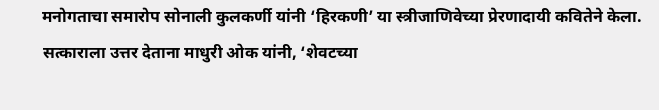मनोगताचा समारोप सोनाली कुलकर्णी यांनी ‘हिरकणी’ या स्त्रीजाणिवेच्या प्रेरणादायी कवितेने केला. सत्काराला उत्तर देताना माधुरी ओक यांनी, ‘शेवटच्या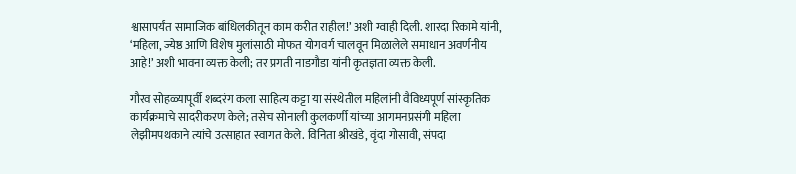श्वासापर्यंत सामाजिक बांधिलकीतून काम करीत राहील!’ अशी ग्वाही दिली. शारदा रिकामे यांनी, ‘महिला, ज्येष्ठ आणि विशेष मुलांसाठी मोफत योगवर्ग चालवून मिळालेले समाधान अवर्णनीय आहे!’ अशी भावना व्यक्त केली; तर प्रगती नाडगौडा यांनी कृतज्ञता व्यक्त केली.

गौरव सोहळ्यापूर्वी शब्दरंग कला साहित्य कट्टा या संस्थेतील महिलांनी वैविध्यपूर्ण सांस्कृतिक कार्यक्रमाचे सादरीकरण केले; तसेच सोनाली कुलकर्णी यांच्या आगमनप्रसंगी महिला लेझीमपथकाने त्यांचे उत्साहात स्वागत केले. विनिता श्रीखंडे, वृंदा गोसावी, संपदा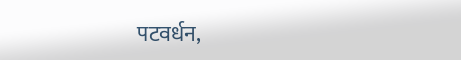पटवर्धन,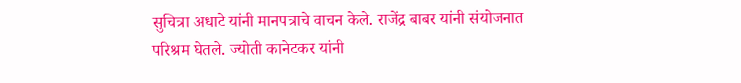सुचित्रा अधाटे यांनी मानपत्राचे वाचन केले. राजेंद्र बाबर यांनी संयोजनात परिश्रम घेतले. ज्योती कानेटकर यांनी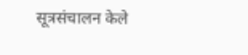सूत्रसंचालन केले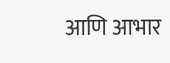आणि आभार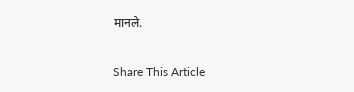मानले.

Share This Article